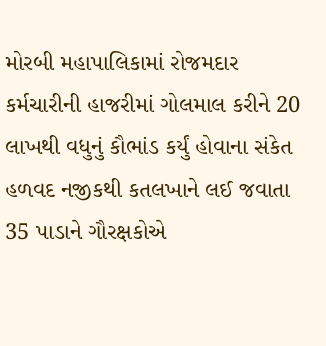મોરબી મહાપાલિકામાં રોજમદાર કર્મચારીની હાજરીમાં ગોલમાલ કરીને 20 લાખથી વધુનું કૌભાંડ કર્યું હોવાના સંકેત હળવદ નજીકથી કતલખાને લઈ જવાતા 35 પાડાને ગૌરક્ષકોએ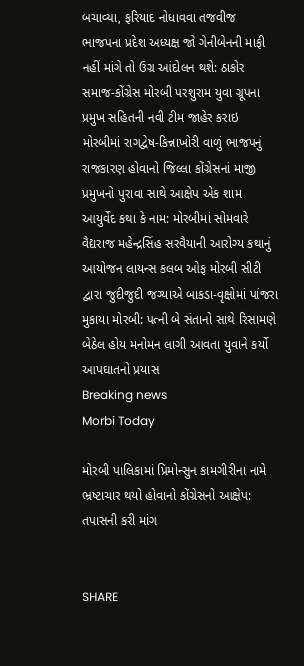બચાવ્યા, ફરિયાદ નોધાવવા તજવીજ ભાજપના પ્રદેશ અધ્યક્ષ જો ગેનીબેનની માફી નહીં માંગે તો ઉગ્ર આંદોલન થશે: ઠાકોર સમાજ-કોંગ્રેસ મોરબી પરશુરામ યુવા ગ્રૂપના પ્રમુખ સહિતની નવી ટીમ જાહેર કરાઇ મોરબીમાં રાગદ્વેષ-કિન્નાખોરી વાળું ભાજપનું રાજકારણ હોવાનો જિલ્લા કોંગ્રેસનાં માજી પ્રમુખનો પુરાવા સાથે આક્ષેપ એક શામ આયુર્વેદ કથા કે નામ: મોરબીમાં સોમવારે વૈદ્યરાજ મહેન્દ્રસિંહ સરવૈયાની આરોગ્ય કથાનું આયોજન લાયન્સ કલબ ઓફ મોરબી સીટી દ્વારા જુદીજુદી જગ્યાએ બાકડા-વૃક્ષોમાં પાંજરા મુકાયા મોરબી: પત્ની બે સંતાનો સાથે રિસામણે બેઠેલ હોય મનોમન લાગી આવતા યુવાને કર્યો આપઘાતનો પ્રયાસ
Breaking news
Morbi Today

મોરબી પાલિકામાં પ્રિમોન્સુન કામગીરીના નામે ભ્રષ્ટાચાર થયો હોવાનો કોંગ્રેસનો આક્ષેપ: તપાસની કરી માંગ


SHARE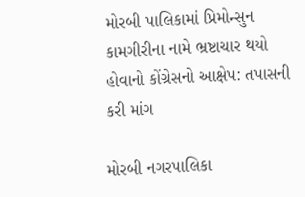મોરબી પાલિકામાં પ્રિમોન્સુન કામગીરીના નામે ભ્રષ્ટાચાર થયો હોવાનો કોંગ્રેસનો આક્ષેપ: તપાસની કરી માંગ

મોરબી નગરપાલિકા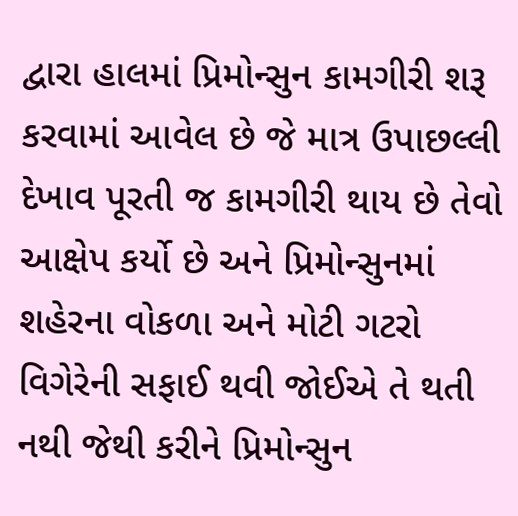દ્વારા હાલમાં પ્રિમોન્સુન કામગીરી શરૂ કરવામાં આવેલ છે જે માત્ર ઉપાછલ્લી દેખાવ પૂરતી જ કામગીરી થાય છે તેવો આક્ષેપ કર્યો છે અને પ્રિમોન્સુનમાં શહેરના વોકળા અને મોટી ગટરો વિગેરેની સફાઈ થવી જોઈએ તે થતી નથી જેથી કરીને પ્રિમોન્સુન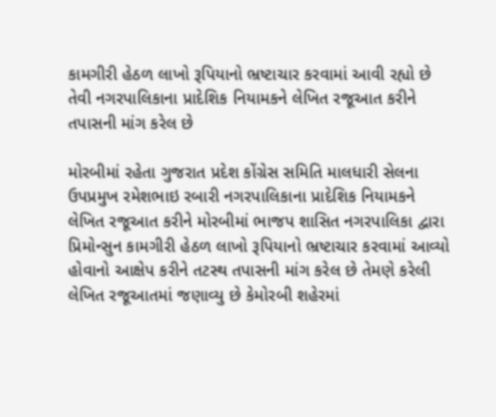કામગીરી હેઠળ લાખો રૂપિયાનો ભ્રષ્ટાચાર કરવામાં આવી રહ્યો છે તેવી નગરપાલિકાના પ્રાદેશિક નિયામકને લેખિત રજૂઆત કરીને તપાસની માંગ કરેલ છે

મોરબીમાં રહેતા ગુજરાત પ્રદેશ કોંગ્રેસ સમિતિ માલધારી સેલના ઉપપ્રમુખ રમેશભાઇ રબારી નગરપાલિકાના પ્રાદેશિક નિયામકને લેખિત રજૂઆત કરીને મોરબીમાં ભાજપ શાસિત નગરપાલિકા દ્વારા પ્રિમોન્સુન કામગીરી હેઠળ લાખો રૂપિયાનો ભ્રષ્ટાચાર કરવામાં આવ્યો હોવાનો આક્ષેપ કરીને તટસ્થ તપાસની માંગ કરેલ છે તેમણે કરેલી લેખિત રજૂઆતમાં જણાવ્યુ છે કેમોરબી શહેરમાં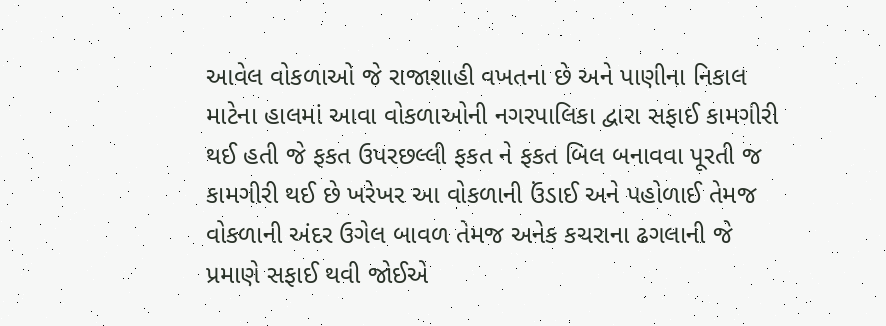આવેલ વોકળાઓ જે રાજાશાહી વખતના છે અને પાણીના નિકાલ માટેના હાલમાં આવા વોકળાઓની નગરપાલિકા દ્વારા સફાઈ કામગીરી થઈ હતી જે ફકત ઉપરછલ્લી ફકત ને ફકત બિલ બનાવવા પૂરતી જ કામગીરી થઈ છે ખરેખર આ વોકળાની ઉંડાઈ અને પહોળાઈ તેમજ વોકળાની અંદર ઉગેલ બાવળ તેમજ અનેક કચરાના ઢગલાની જે પ્રમાણે સફાઈ થવી જોઈએ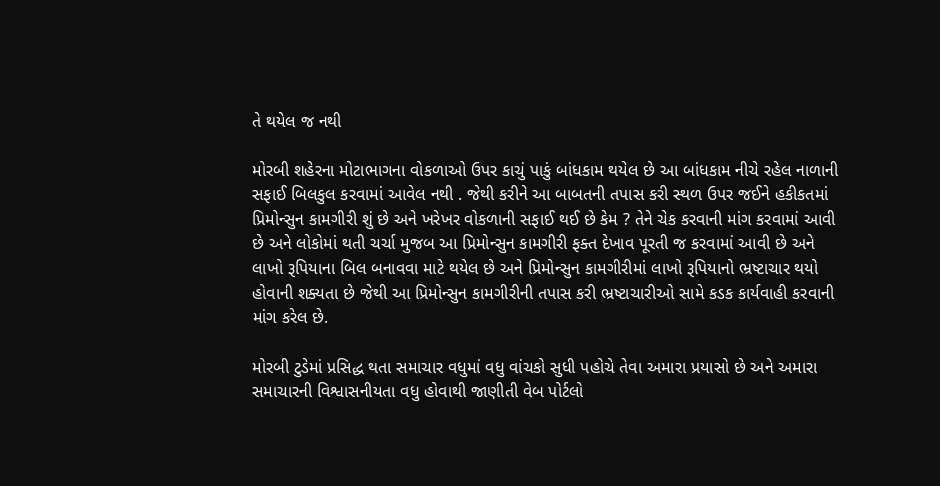તે થયેલ જ નથી

મોરબી શહેરના મોટાભાગના વોકળાઓ ઉપર કાચું પાકું બાંધકામ થયેલ છે આ બાંધકામ નીચે રહેલ નાળાની સફાઈ બિલકુલ કરવામાં આવેલ નથી . જેથી કરીને આ બાબતની તપાસ કરી સ્થળ ઉપર જઈને હકીકતમાં પ્રિમોન્સુન કામગીરી શું છે અને ખરેખર વોકળાની સફાઈ થઈ છે કેમ ? તેને ચેક કરવાની માંગ કરવામાં આવી છે અને લોકોમાં થતી ચર્ચા મુજબ આ પ્રિમોન્સુન કામગીરી ફક્ત દેખાવ પૂરતી જ કરવામાં આવી છે અને લાખો રૂપિયાના બિલ બનાવવા માટે થયેલ છે અને પ્રિમોન્સુન કામગીરીમાં લાખો રૂપિયાનો ભ્રષ્ટાચાર થયો હોવાની શક્યતા છે જેથી આ પ્રિમોન્સુન કામગીરીની તપાસ કરી ભ્રષ્ટાચારીઓ સામે કડક કાર્યવાહી કરવાની માંગ કરેલ છે.

મોરબી ટુડેમાં પ્રસિદ્ધ થતા સમાચાર વધુમાં વધુ વાંચકો સુધી પહોચે તેવા અમારા પ્રયાસો છે અને અમારા સમાચારની વિશ્વાસનીયતા વધુ હોવાથી જાણીતી વેબ પોર્ટલો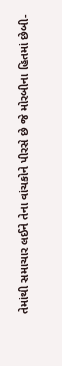તેમાંથી સમાચાર લઈને તેના વાંચકોને પીરસે છે જે મોરબીના હિતમાં છેબી-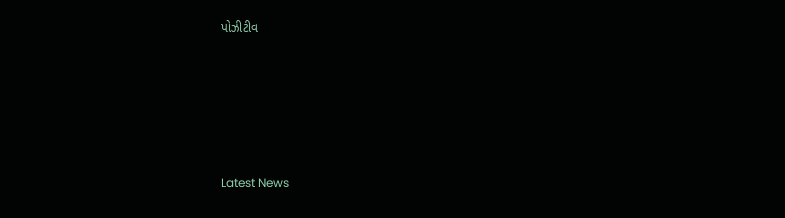પોઝીટીવ






Latest News